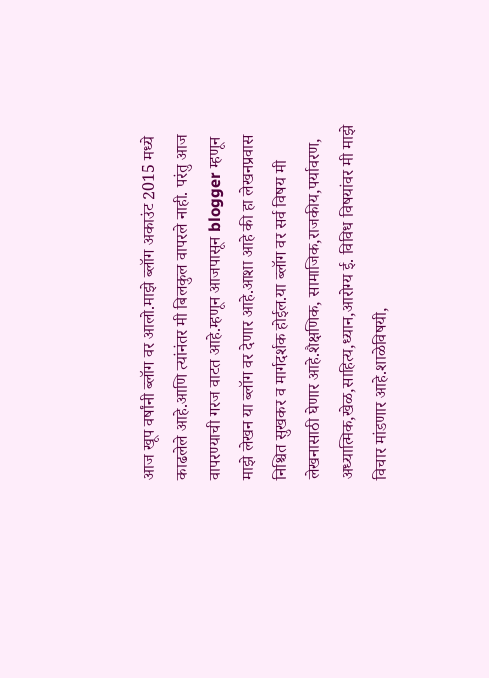आज खूप वर्षांनी ब्लॉग वर आलो.माझे ब्लॉग अकाउंट 2015 मध्ये काढलेले आहे.आणि त्यांनंतर मी बिलकुल वापरले नाही. परंतु आज वापरण्याची गरज वाटत आहे.म्हणून आजपासून blogger म्हणून माझे लेखन या ब्लॉग वर देणार आहे.आशा आहे की हा लेखनप्रवास निश्चित सुखकर व मार्गदर्शक होईल.या ब्लॉग वर सर्व विषय मी लेखनासाठी घेणार आहे.शैक्षणिक, सामाजिक,राजकीय,पर्यावरण, अध्यात्मिक,खेळ,साहित्य,ध्यान,आरोग्य ई. विविध विषयांवर मी माझे विचार मांडणार आहे.शाळेविषयी,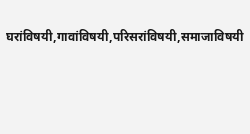घरांविषयी,गावांविषयी,परिसरांविषयी,समाजाविषयी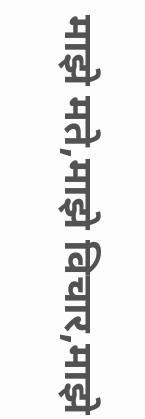माझे मते,माझे विचार,माझे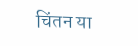चिंतन या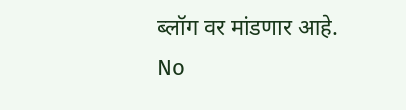ब्लॉग वर मांडणार आहे.
No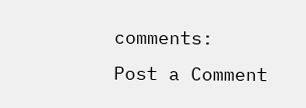comments:
Post a Comment